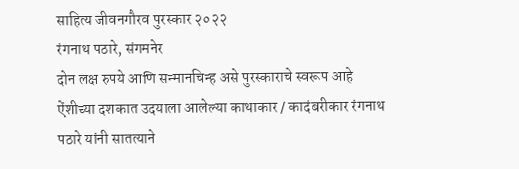साहित्य जीवनगौरव पुरस्कार २०२२
रंगनाथ पठारे, संगमनेर
दोन लक्ष रुपये आणि सन्मानचिन्ह असे पुरस्काराचे स्वरूप आहे
ऐंशीच्या दशकात उदयाला आलेल्या काथाकार / कादंबरीकार रंगनाथ पठारे यांनी सातत्याने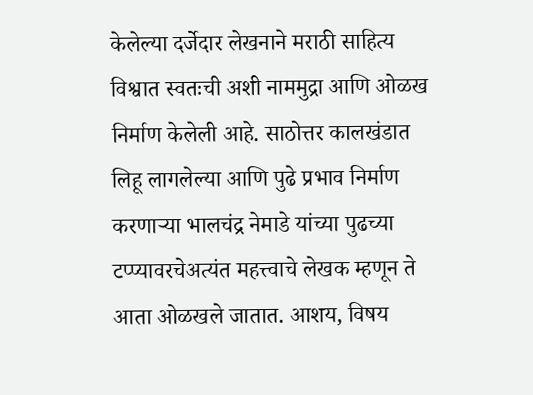केलेल्या दर्जेदार लेखनाने मराठी साहित्य विश्वात स्वतःची अशी नाममुद्रा आणि ओळख निर्माण केलेली आहे. साठोत्तर कालखंडात लिहू लागलेल्या आणि पुढे प्रभाव निर्माण करणाऱ्या भालचंद्र नेमाडे यांच्या पुढच्या टप्प्यावरचेअत्यंत महत्त्वाचे लेखक म्हणून ते आता ओळखले जातात. आशय, विषय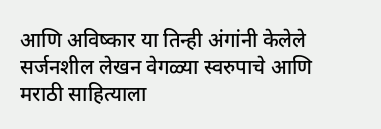आणि अविष्कार या तिन्ही अंगांनी केलेले सर्जनशील लेखन वेगळ्या स्वरुपाचे आणि मराठी साहित्याला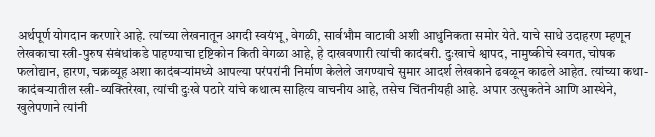अर्थपूर्ण योगदान करणारे आहे. त्यांच्या लेखनातून अगदी स्वयंभू, वेगळी, सार्वभौम वाटावी अशी आधुनिकता समोर येते. याचे साधे उदाहरण म्हणून लेखकाचा स्त्री-पुरुष संबंधांकडे पाहण्याचा दृष्टिकोन किती वेगळा आहे, हे दाखवणारी त्यांची कादंबरी. दुःखाचे श्वापद, नामुष्कीचे स्वगत, चोषक फलोद्यान, हारण, चक्रव्यूह अशा कादंबऱ्यांमध्ये आपल्या परंपरांनी निर्माण केलेले जगण्याचे सुमार आदर्श लेखकाने ढवळून काढले आहेत. त्यांच्या कथा-कादंबऱ्यातील स्त्री-व्यक्तिरेखा, त्यांची दुःखे पठारे यांचे कथात्म साहित्य वाचनीय आहे, तसेच चिंतनीयही आहे. अपार उत्सुकतेने आणि आस्थेने, खुलेपणाने त्यांनी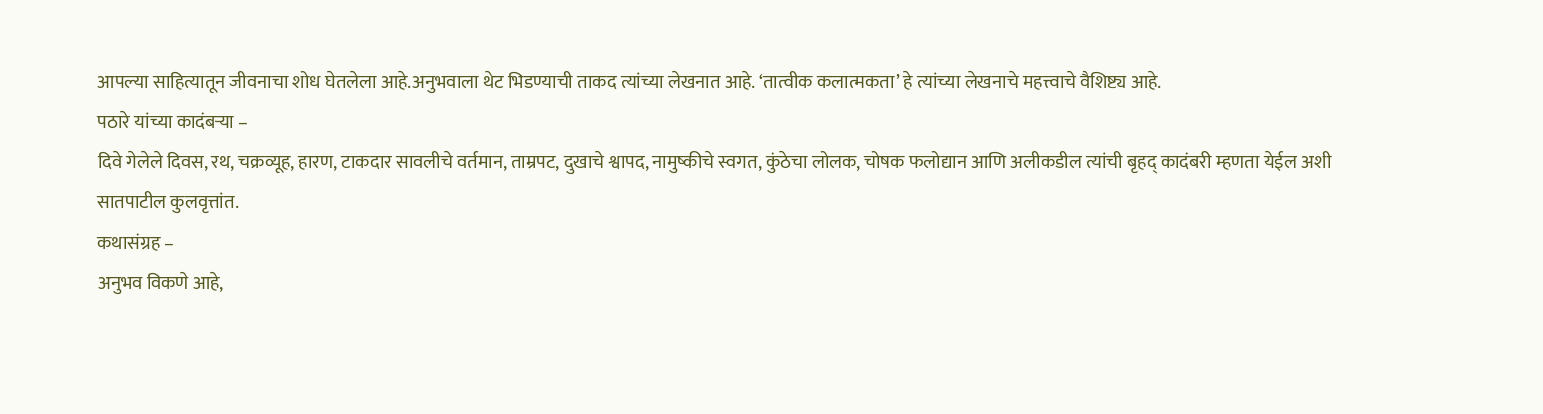आपल्या साहित्यातून जीवनाचा शोध घेतलेला आहे.अनुभवाला थेट भिडण्याची ताकद त्यांच्या लेखनात आहे. ‘तात्वीक कलात्मकता’ हे त्यांच्या लेखनाचे महत्त्वाचे वैशिष्ट्य आहे.
पठारे यांच्या कादंबऱ्या –
दिवे गेलेले दिवस, रथ, चक्रव्यूह, हारण, टाकदार सावलीचे वर्तमान, ताम्रपट, दुखाचे श्वापद, नामुष्कीचे स्वगत, कुंठेचा लोलक, चोषक फलोद्यान आणि अलीकडील त्यांची बृहद् कादंबरी म्हणता येईल अशी सातपाटील कुलवृत्तांत.
कथासंग्रह –
अनुभव विकणे आहे,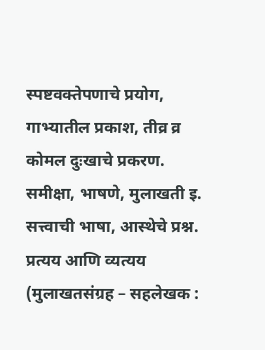स्पष्टवक्तेपणाचे प्रयोग, गाभ्यातील प्रकाश, तीव्र व्र कोमल दुःखाचे प्रकरण.
समीक्षा, भाषणे, मुलाखती इ.
सत्त्वाची भाषा, आस्थेचे प्रश्न. प्रत्यय आणि व्यत्यय (मुलाखतसंग्रह – सहलेखक :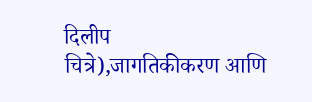दिलीप चित्रे),जागतिकीकरण आणि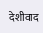देशीवाद